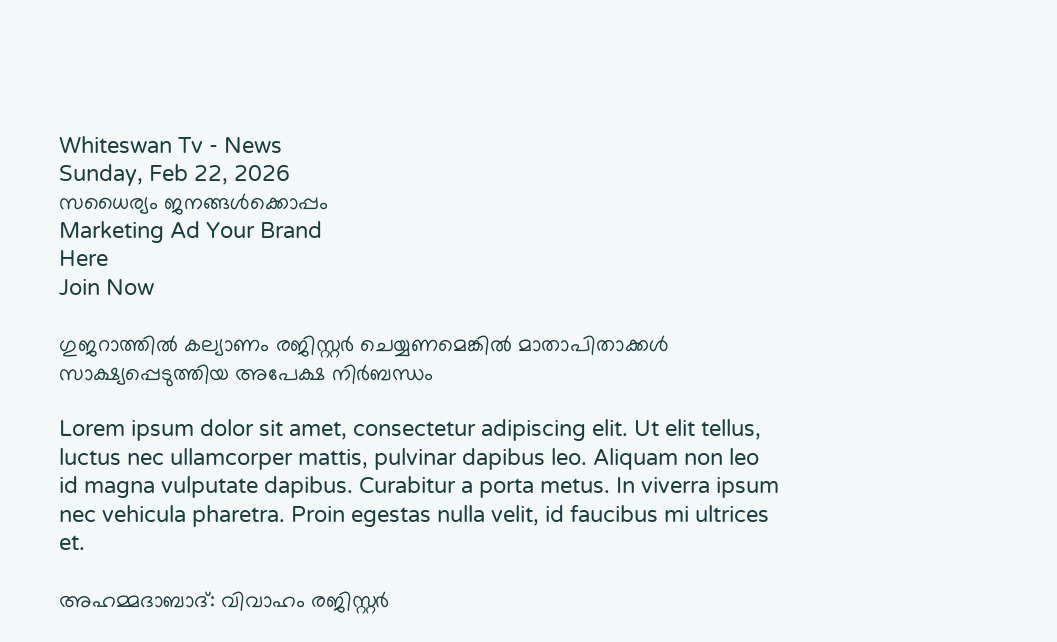Whiteswan Tv - News
Sunday, Feb 22, 2026
സധൈര്യം ജനങ്ങൾക്കൊപ്പം
Marketing Ad Your Brand
Here
Join Now

ഗുജറാത്തിൽ കല്യാണം രജിസ്റ്റർ ചെയ്യണമെങ്കിൽ മാതാപിതാക്കൾ സാക്ഷ്യപ്പെടുത്തിയ അപേക്ഷ നിർബന്ധം

Lorem ipsum dolor sit amet, consectetur adipiscing elit. Ut elit tellus, luctus nec ullamcorper mattis, pulvinar dapibus leo. Aliquam non leo id magna vulputate dapibus. Curabitur a porta metus. In viverra ipsum nec vehicula pharetra. Proin egestas nulla velit, id faucibus mi ultrices et.

അഹമ്മദാബാദ്: വിവാഹം രജിസ്റ്റർ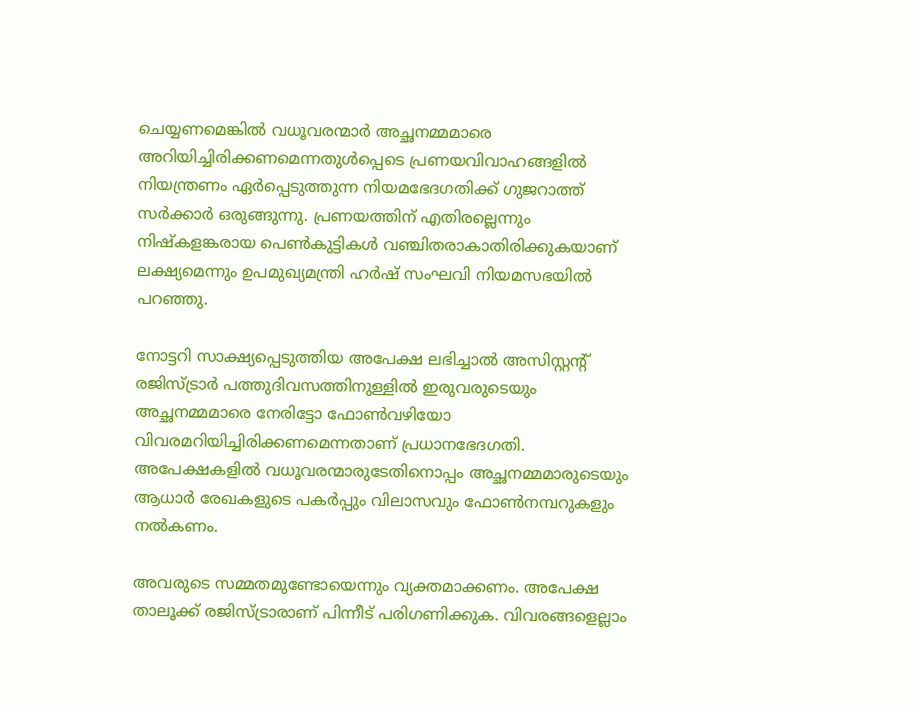ചെയ്യണമെങ്കിൽ വധൂവരന്മാർ അച്ഛനമ്മമാരെ അറിയിച്ചിരിക്കണമെന്നതുൾപ്പെടെ പ്രണയവിവാഹങ്ങളിൽ നിയന്ത്രണം ഏർപ്പെടുത്തുന്ന നിയമഭേദഗതിക്ക് ഗുജറാത്ത് സർക്കാർ ഒരുങ്ങുന്നു. പ്രണയത്തിന് എതിരല്ലെന്നും നിഷ്‌കളങ്കരായ പെൺകുട്ടികൾ വഞ്ചിതരാകാതിരിക്കുകയാണ് ലക്ഷ്യമെന്നും ഉപമുഖ്യമന്ത്രി ഹർഷ് സംഘവി നിയമസഭയിൽ പറഞ്ഞു.

നോട്ടറി സാക്ഷ്യപ്പെടുത്തിയ അപേക്ഷ ലഭിച്ചാൽ അസിസ്റ്റന്റ് രജിസ്ട്രാർ പത്തുദിവസത്തിനുള്ളിൽ ഇരുവരുടെയും അച്ഛനമ്മമാരെ നേരിട്ടോ ഫോൺവഴിയോ വിവരമറിയിച്ചിരിക്കണമെന്നതാണ് പ്രധാനഭേദഗതി. അപേക്ഷകളിൽ വധൂവരന്മാരുടേതിനൊപ്പം അച്ഛനമ്മമാരുടെയും ആധാർ രേഖകളുടെ പകർപ്പും വിലാസവും ഫോൺനമ്പറുകളും നൽകണം.

അവരുടെ സമ്മതമുണ്ടോയെന്നും വ്യക്തമാക്കണം. അപേക്ഷ താലൂക്ക് രജിസ്ട്രാരാണ് പിന്നീട് പരിഗണിക്കുക. വിവരങ്ങളെല്ലാം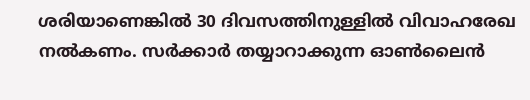ശരിയാണെങ്കിൽ 30 ദിവസത്തിനുള്ളിൽ വിവാഹരേഖ നൽകണം. സർക്കാർ തയ്യാറാക്കുന്ന ഓൺലൈൻ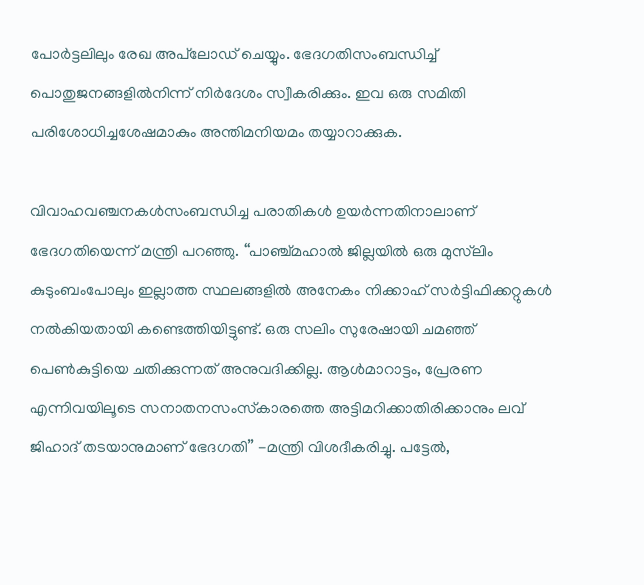പോർട്ടലിലും രേഖ അപ്‌ലോഡ് ചെയ്യും. ഭേദഗതിസംബന്ധിച്ച് പൊതുജനങ്ങളിൽനിന്ന് നിർദേശം സ്വീകരിക്കും. ഇവ ഒരു സമിതി പരിശോധിച്ചശേഷമാകും അന്തിമനിയമം തയ്യാറാക്കുക.

വിവാഹവഞ്ചനകൾസംബന്ധിച്ച പരാതികൾ ഉയർന്നതിനാലാണ് ഭേദഗതിയെന്ന് മന്ത്രി പറഞ്ഞു. ‘‘പാഞ്ച്മഹാൽ ജില്ലയിൽ ഒരു മുസ്‍ലിം കുടുംബംപോലും ഇല്ലാത്ത സ്ഥലങ്ങളിൽ അനേകം നിക്കാഹ് സർട്ടിഫിക്കറ്റുകൾ നൽകിയതായി കണ്ടെത്തിയിട്ടുണ്ട്. ഒരു സലിം സുരേഷായി ചമഞ്ഞ് പെൺകുട്ടിയെ ചതിക്കുന്നത് അനുവദിക്കില്ല. ആൾമാറാട്ടം, പ്രേരണ എന്നിവയിലൂടെ സനാതനസംസ്‌കാരത്തെ അട്ടിമറിക്കാതിരിക്കാനും ലവ് ജിഹാദ് തടയാനുമാണ് ഭേദഗതി’’ -മന്ത്രി വിശദീകരിച്ചു. പട്ടേൽ,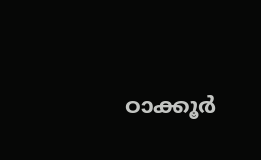ഠാക്കൂർ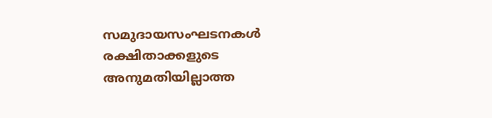സമുദായസംഘടനകൾ രക്ഷിതാക്കളുടെ അനുമതിയില്ലാത്ത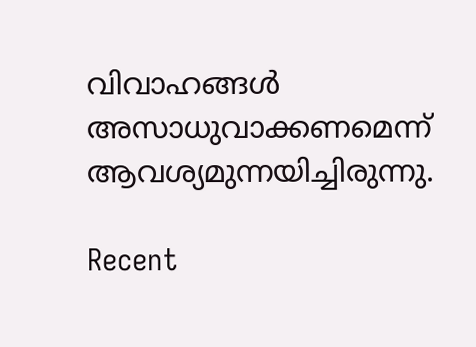വിവാഹങ്ങൾ അസാധുവാക്കണമെന്ന് ആവശ്യമുന്നയിച്ചിരുന്നു.

Recent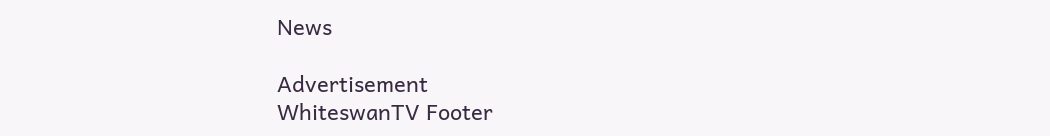News

Advertisement
WhiteswanTV Footer